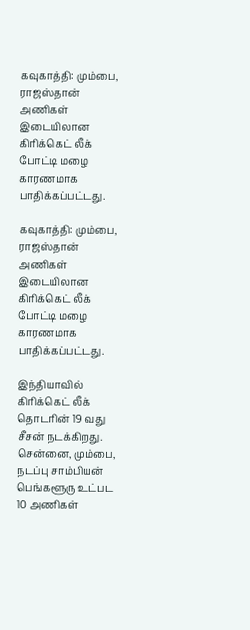கவுகாத்தி: மும்பை, ராஜஸ்தான் அணிகள் இடையிலான கிரிக்கெட் லீக் போட்டி மழை காரணமாக பாதிக்கப்பட்டது.

கவுகாத்தி: மும்பை, ராஜஸ்தான் அணிகள் இடையிலான கிரிக்கெட் லீக் போட்டி மழை காரணமாக பாதிக்கப்பட்டது.

இந்தியாவில் கிரிக்கெட் லீக் தொடரின் 19 வது சீசன் நடக்கிறது. சென்னை, மும்பை, நடப்பு சாம்பியன் பெங்களூரு உட்பட 10 அணிகள்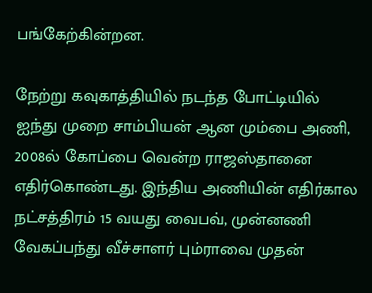பங்கேற்கின்றன.

நேற்று கவுகாத்தியில் நடந்த போட்டியில் ஐந்து முறை சாம்பியன் ஆன மும்பை அணி, 2008ல் கோப்பை வென்ற ராஜஸ்தானை எதிர்கொண்டது. இந்திய அணியின் எதிர்கால நட்சத்திரம் 15 வயது வைபவ், முன்னணி வேகப்பந்து வீச்சாளர் பும்ராவை முதன்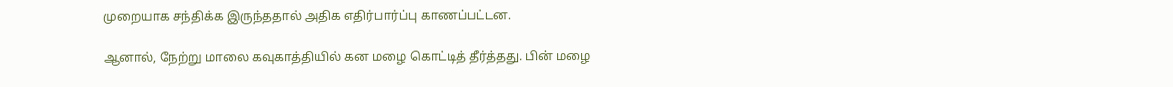முறையாக சந்திக்க இருந்ததால் அதிக எதிர்பார்ப்பு காணப்பட்டன.

ஆனால், நேற்று மாலை கவுகாத்தியில் கன மழை கொட்டித் தீர்த்தது. பின் மழை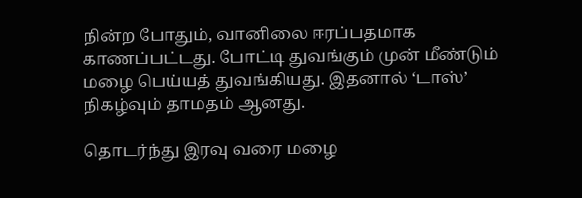நின்ற போதும், வானிலை ஈரப்பதமாக காணப்பட்டது. போட்டி துவங்கும் முன் மீண்டும் மழை பெய்யத் துவங்கியது. இதனால் ‘டாஸ்’ நிகழ்வும் தாமதம் ஆனது.

தொடர்ந்து இரவு வரை மழை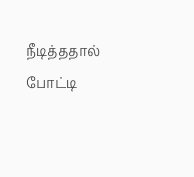நீடித்ததால் போட்டி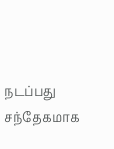நடப்பது சந்தேகமாக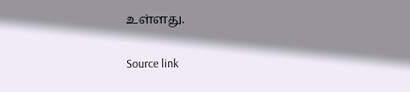உள்ளது.

Source link